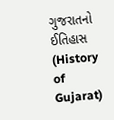ગુજરાતનો ઈતિહાસ (History of Gujarat)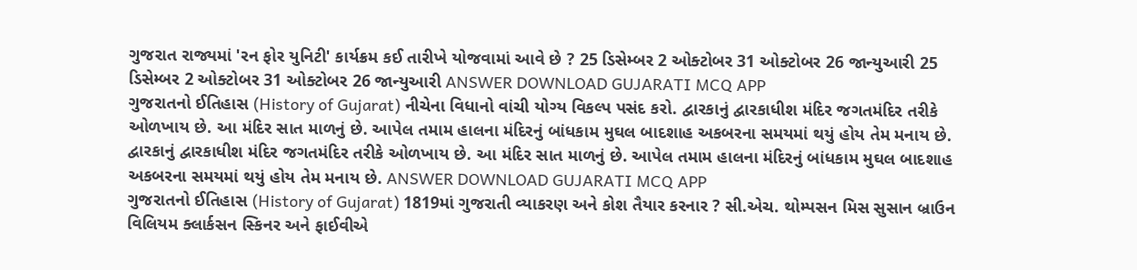ગુજરાત રાજ્યમાં 'રન ફોર યુનિટી' કાર્યક્રમ કઈ તારીખે યોજવામાં આવે છે ? 25 ડિસેમ્બર 2 ઓક્ટોબર 31 ઓક્ટોબર 26 જાન્યુઆરી 25 ડિસેમ્બર 2 ઓક્ટોબર 31 ઓક્ટોબર 26 જાન્યુઆરી ANSWER DOWNLOAD GUJARATI MCQ APP
ગુજરાતનો ઈતિહાસ (History of Gujarat) નીચેના વિધાનો વાંચી યોગ્ય વિકલ્પ પસંદ કરો. દ્વારકાનું દ્વારકાધીશ મંદિર જગતમંદિર તરીકે ઓળખાય છે. આ મંદિર સાત માળનું છે. આપેલ તમામ હાલના મંદિરનું બાંધકામ મુઘલ બાદશાહ અકબરના સમયમાં થયું હોય તેમ મનાય છે. દ્વારકાનું દ્વારકાધીશ મંદિર જગતમંદિર તરીકે ઓળખાય છે. આ મંદિર સાત માળનું છે. આપેલ તમામ હાલના મંદિરનું બાંધકામ મુઘલ બાદશાહ અકબરના સમયમાં થયું હોય તેમ મનાય છે. ANSWER DOWNLOAD GUJARATI MCQ APP
ગુજરાતનો ઈતિહાસ (History of Gujarat) 1819માં ગુજરાતી વ્યાકરણ અને કોશ તૈયાર કરનાર ? સી.એચ. થોમ્પસન મિસ સુસાન બ્રાઉન વિલિયમ ક્લાર્કસન સ્કિનર અને ફાઈવીએ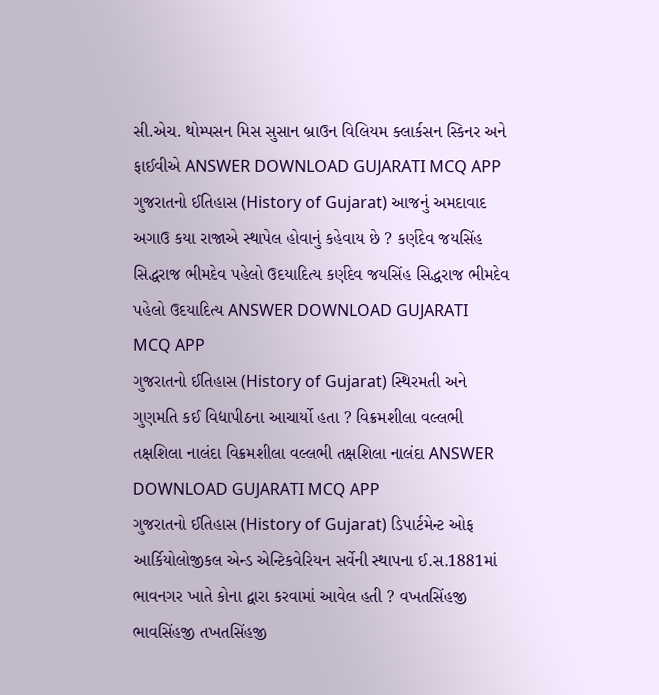સી.એચ. થોમ્પસન મિસ સુસાન બ્રાઉન વિલિયમ ક્લાર્કસન સ્કિનર અને ફાઈવીએ ANSWER DOWNLOAD GUJARATI MCQ APP
ગુજરાતનો ઈતિહાસ (History of Gujarat) આજનું અમદાવાદ અગાઉ કયા રાજાએ સ્થાપેલ હોવાનું કહેવાય છે ? કર્ણદેવ જયસિંહ સિદ્ધરાજ ભીમદેવ પહેલો ઉદયાદિત્ય કર્ણદેવ જયસિંહ સિદ્ધરાજ ભીમદેવ પહેલો ઉદયાદિત્ય ANSWER DOWNLOAD GUJARATI MCQ APP
ગુજરાતનો ઈતિહાસ (History of Gujarat) સ્થિરમતી અને ગુણમતિ કઈ વિદ્યાપીઠના આચાર્યો હતા ? વિક્રમશીલા વલ્લભી તક્ષશિલા નાલંદા વિક્રમશીલા વલ્લભી તક્ષશિલા નાલંદા ANSWER DOWNLOAD GUJARATI MCQ APP
ગુજરાતનો ઈતિહાસ (History of Gujarat) ડિપાર્ટમેન્ટ ઓફ આર્કિયોલોજીકલ એન્ડ એન્ટિકવેરિયન સર્વેની સ્થાપના ઈ.સ.1881માં ભાવનગર ખાતે કોના દ્વારા કરવામાં આવેલ હતી ? વખતસિંહજી ભાવસિંહજી તખતસિંહજી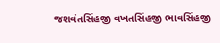જશવંતસિંહજી વખતસિંહજી ભાવસિંહજી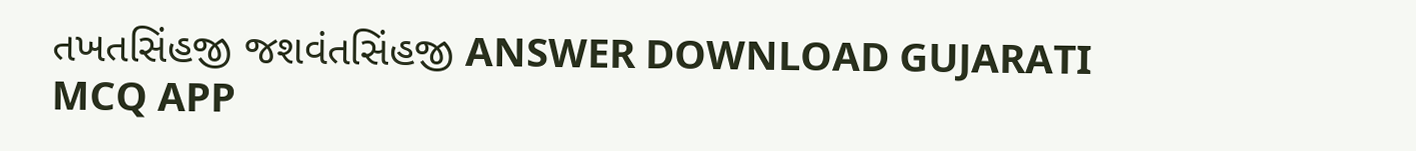તખતસિંહજી જશવંતસિંહજી ANSWER DOWNLOAD GUJARATI MCQ APP